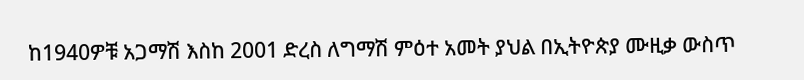ከ1940ዎቹ አጋማሽ እስከ 2001 ድረስ ለግማሽ ምዕተ አመት ያህል በኢትዮጵያ ሙዚቃ ውስጥ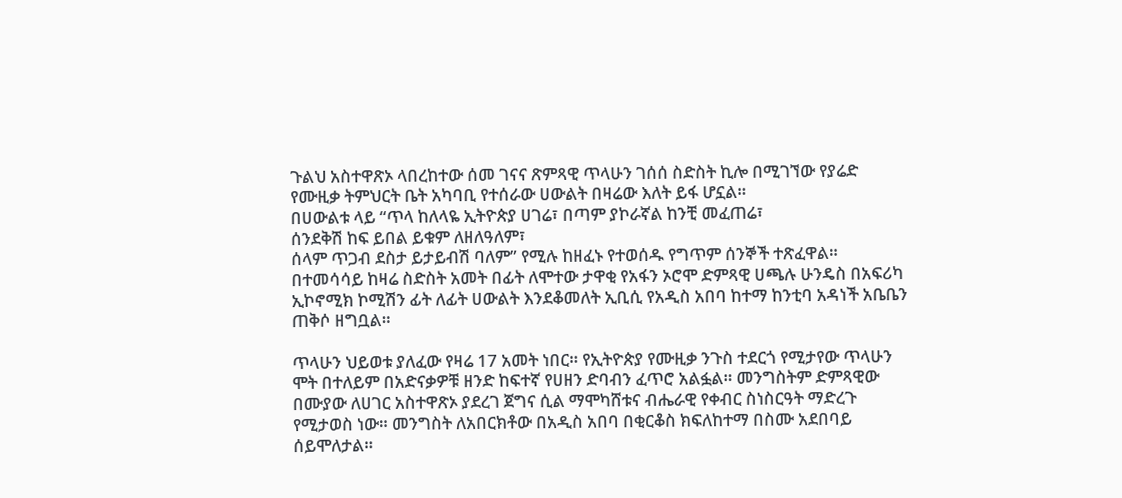ጉልህ አስተዋጽኦ ላበረከተው ሰመ ገናና ጽምጻዊ ጥላሁን ገሰሰ ስድስት ኪሎ በሚገኘው የያሬድ የሙዚቃ ትምህርት ቤት አካባቢ የተሰራው ሀውልት በዛሬው እለት ይፋ ሆኗል።
በሀውልቱ ላይ “ጥላ ከለላዬ ኢትዮጵያ ሀገሬ፣ በጣም ያኮራኛል ከንቺ መፈጠሬ፣
ሰንደቅሽ ከፍ ይበል ይቁም ለዘለዓለም፣
ሰላም ጥጋብ ደስታ ይታይብሽ ባለም” የሚሉ ከዘፈኑ የተወሰዱ የግጥም ሰንኞች ተጽፈዋል።
በተመሳሳይ ከዛሬ ስድስት አመት በፊት ለሞተው ታዋቂ የአፋን ኦሮሞ ድምጻዊ ሀጫሉ ሁንዴስ በአፍሪካ ኢኮኖሚክ ኮሚሽን ፊት ለፊት ሀውልት እንደቆመለት ኢቢሲ የአዲስ አበባ ከተማ ከንቲባ አዳነች አቤቤን ጠቅሶ ዘግቧል።

ጥላሁን ህይወቱ ያለፈው የዛሬ 17 አመት ነበር። የኢትዮጵያ የሙዚቃ ንጉስ ተደርጎ የሚታየው ጥላሁን ሞት በተለይም በአድናቃዎቹ ዘንድ ከፍተኛ የሀዘን ድባብን ፈጥሮ አልፏል። መንግስትም ድምጻዊው በሙያው ለሀገር አስተዋጽኦ ያደረገ ጀግና ሲል ማሞካሸቱና ብሔራዊ የቀብር ስነስርዓት ማድረጉ የሚታወስ ነው። መንግስት ለአበርክቶው በአዲስ አበባ በቂርቆስ ክፍለከተማ በስሙ አደበባይ ሰይሞለታል።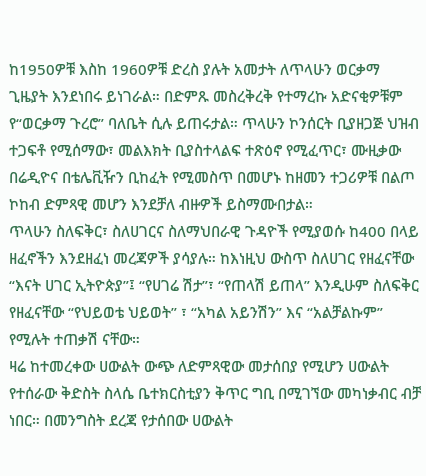ከ1950ዎቹ እስከ 1960ዎቹ ድረስ ያሉት አመታት ለጥላሁን ወርቃማ ጊዜያት እንደነበሩ ይነገራል። በድምጹ መስረቅረቅ የተማረኩ አድናቂዎቹም የ“ወርቃማ ጉረሮ” ባለቤት ሲሉ ይጠሩታል። ጥላሁን ኮንሰርት ቢያዘጋጅ ህዝብ ተጋፍቶ የሚሰማው፣ መልእክት ቢያስተላልፍ ተጽዕኖ የሚፈጥር፣ ሙዚቃው በሬዲዮና በቴሌቪዥን ቢከፈት የሚመስጥ በመሆኑ ከዘመን ተጋሪዎቹ በልጦ ኮከብ ድምጻዊ መሆን እንደቻለ ብዙዎች ይስማሙበታል።
ጥላሁን ስለፍቅር፣ ስለሀገርና ስለማህበራዊ ጉዳዮች የሚያወሱ ከ400 በላይ ዘፈኖችን እንደዘፈነ መረጃዎች ያሳያሉ። ከእነዚህ ውስጥ ስለሀገር የዘፈናቸው “እናት ሀገር ኢትዮጵያ”፤ “የሀገሬ ሽታ”፣ “የጠላሽ ይጠላ” እንዲሁም ስለፍቅር የዘፈናቸው “የህይወቴ ህይወት” ፣ “አካል አይንሽን” እና “አልቻልኩም” የሚሉት ተጠቃሽ ናቸው።
ዛሬ ከተመረቀው ሀውልት ውጭ ለድምጻዊው መታሰበያ የሚሆን ሀውልት የተሰራው ቅድስት ስላሴ ቤተክርስቲያን ቅጥር ግቢ በሚገኘው መካነቃብር ብቻ ነበር። በመንግስት ደረጃ የታሰበው ሀውልት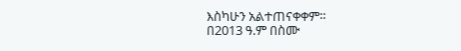እስካሁን አልተጠናቀቀም።
በ2013 ዓ.ም በስሙ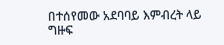በተሰየመው አደባባይ እምብረት ላይ ግዙፍ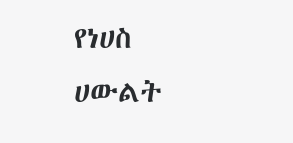የነሀስ ሀውልት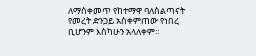ለማስቀመጥ የከተማዋ ባለስልጣናት የመረት ድንጋይ አስቀምጠው የነበረ ቢሆንም እስካሁን አላለቀም።